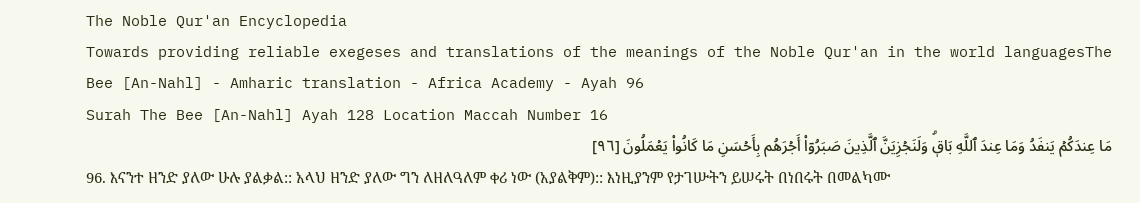The Noble Qur'an Encyclopedia
Towards providing reliable exegeses and translations of the meanings of the Noble Qur'an in the world languagesThe Bee [An-Nahl] - Amharic translation - Africa Academy - Ayah 96
Surah The Bee [An-Nahl] Ayah 128 Location Maccah Number 16
مَا عِندَكُمۡ يَنفَدُ وَمَا عِندَ ٱللَّهِ بَاقٖۗ وَلَنَجۡزِيَنَّ ٱلَّذِينَ صَبَرُوٓاْ أَجۡرَهُم بِأَحۡسَنِ مَا كَانُواْ يَعۡمَلُونَ [٩٦]
96. እናንተ ዘንድ ያለው ሁሉ ያልቃል:: አላህ ዘንድ ያለው ግን ለዘለዓለም ቀሪ ነው (አያልቅም):: እነዚያንም የታገሡትን ይሠሩት በነበሩት በመልካሙ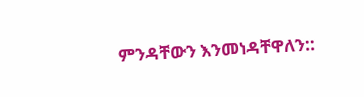ምንዳቸውን እንመነዳቸዋለን::